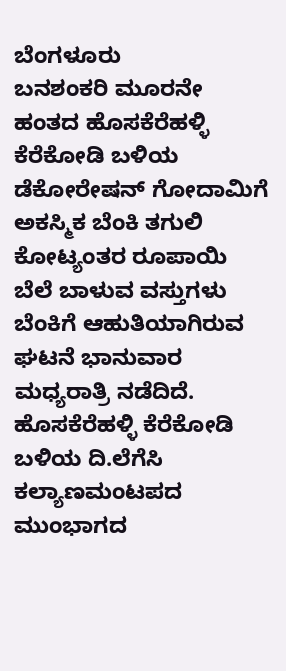ಬೆಂಗಳೂರು
ಬನಶಂಕರಿ ಮೂರನೇ ಹಂತದ ಹೊಸಕೆರೆಹಳ್ಳಿ ಕೆರೆಕೋಡಿ ಬಳಿಯ ಡೆಕೋರೇಷನ್ ಗೋದಾಮಿಗೆ ಅಕಸ್ಮಿಕ ಬೆಂಕಿ ತಗುಲಿ ಕೋಟ್ಯಂತರ ರೂಪಾಯಿ ಬೆಲೆ ಬಾಳುವ ವಸ್ತುಗಳು ಬೆಂಕಿಗೆ ಆಹುತಿಯಾಗಿರುವ ಘಟನೆ ಭಾನುವಾರ ಮಧ್ಯರಾತ್ರಿ ನಡೆದಿದೆ.
ಹೊಸಕೆರೆಹಳ್ಳಿ ಕೆರೆಕೋಡಿ ಬಳಿಯ ದಿ.ಲೆಗೆಸಿ ಕಲ್ಯಾಣಮಂಟಪದ ಮುಂಭಾಗದ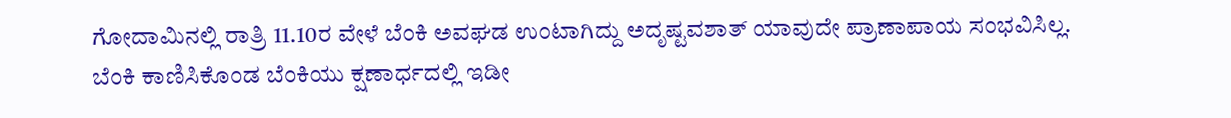ಗೋದಾಮಿನಲ್ಲಿ ರಾತ್ರಿ 11.10ರ ವೇಳೆ ಬೆಂಕಿ ಅವಘಡ ಉಂಟಾಗಿದ್ದು ಅದೃಷ್ಟವಶಾತ್ ಯಾವುದೇ ಪ್ರಾಣಾಪಾಯ ಸಂಭವಿಸಿಲ್ಲ.
ಬೆಂಕಿ ಕಾಣಿಸಿಕೊಂಡ ಬೆಂಕಿಯು ಕ್ಷಣಾರ್ಧದಲ್ಲಿ ಇಡೀ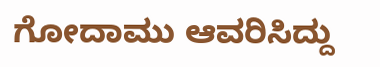ಗೋದಾಮು ಆವರಿಸಿದ್ದು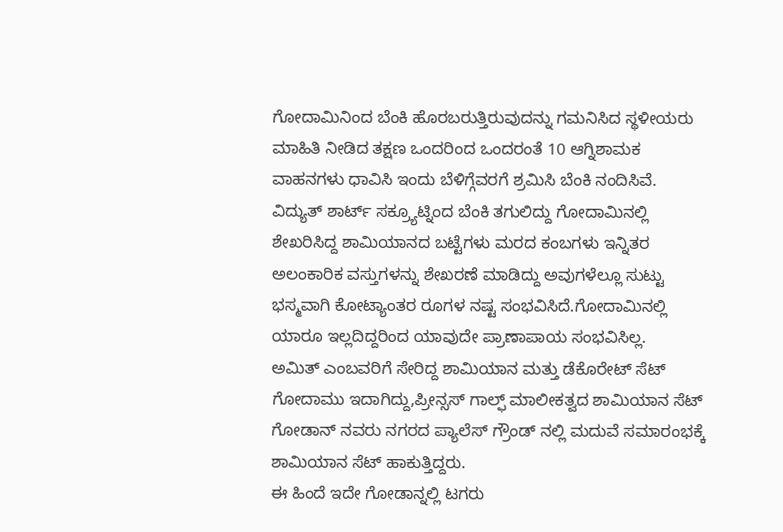ಗೋದಾಮಿನಿಂದ ಬೆಂಕಿ ಹೊರಬರುತ್ತಿರುವುದನ್ನು ಗಮನಿಸಿದ ಸ್ಥಳೀಯರು ಮಾಹಿತಿ ನೀಡಿದ ತಕ್ಷಣ ಒಂದರಿಂದ ಒಂದರಂತೆ 10 ಆಗ್ನಿಶಾಮಕ ವಾಹನಗಳು ಧಾವಿಸಿ ಇಂದು ಬೆಳಿಗ್ಗೆವರಗೆ ಶ್ರಮಿಸಿ ಬೆಂಕಿ ನಂದಿಸಿವೆ.
ವಿದ್ಯುತ್ ಶಾರ್ಟ್ ಸಕ್ರ್ಯೂಟ್ನಿಂದ ಬೆಂಕಿ ತಗುಲಿದ್ದು ಗೋದಾಮಿನಲ್ಲಿ ಶೇಖರಿಸಿದ್ದ ಶಾಮಿಯಾನದ ಬಟ್ಟೆಗಳು ಮರದ ಕಂಬಗಳು ಇನ್ನಿತರ ಅಲಂಕಾರಿಕ ವಸ್ತುಗಳನ್ನು ಶೇಖರಣೆ ಮಾಡಿದ್ದು ಅವುಗಳೆಲ್ಲೂ ಸುಟ್ಟು ಭಸ್ಮವಾಗಿ ಕೋಟ್ಯಾಂತರ ರೂಗಳ ನಷ್ಟ ಸಂಭವಿಸಿದೆ.ಗೋದಾಮಿನಲ್ಲಿ ಯಾರೂ ಇಲ್ಲದಿದ್ದರಿಂದ ಯಾವುದೇ ಪ್ರಾಣಾಪಾಯ ಸಂಭವಿಸಿಲ್ಲ.
ಅಮಿತ್ ಎಂಬವರಿಗೆ ಸೇರಿದ್ದ ಶಾಮಿಯಾನ ಮತ್ತು ಡೆಕೊರೇಟ್ ಸೆಟ್ ಗೋದಾಮು ಇದಾಗಿದ್ದು,ಪ್ರೀನ್ಸಸ್ ಗಾಲ್ಫ್ ಮಾಲೀಕತ್ವದ ಶಾಮಿಯಾನ ಸೆಟ್ ಗೋಡಾನ್ ನವರು ನಗರದ ಪ್ಯಾಲೆಸ್ ಗ್ರೌಂಡ್ ನಲ್ಲಿ ಮದುವೆ ಸಮಾರಂಭಕ್ಕೆ ಶಾಮಿಯಾನ ಸೆಟ್ ಹಾಕುತ್ತಿದ್ದರು.
ಈ ಹಿಂದೆ ಇದೇ ಗೋಡಾನ್ನಲ್ಲಿ ಟಗರು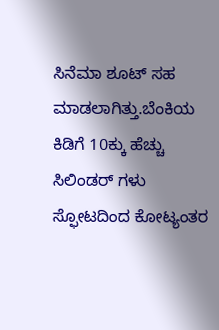ಸಿನೆಮಾ ಶೂಟ್ ಸಹ ಮಾಡಲಾಗಿತ್ತು.ಬೆಂಕಿಯ ಕಿಡಿಗೆ 10ಕ್ಕು ಹೆಚ್ಚು ಸಿಲಿಂಡರ್ ಗಳು ಸ್ಫೋಟದಿಂದ ಕೋಟ್ಯಂತರ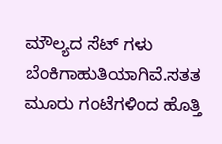ಮೌಲ್ಯದ ಸೆಟ್ ಗಳು ಬೆಂಕಿಗಾಹುತಿಯಾಗಿವೆ.ಸತತ ಮೂರು ಗಂಟೆಗಳಿಂದ ಹೊತ್ತಿ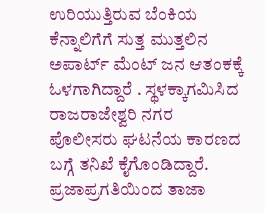ಉರಿಯುತ್ತಿರುವ ಬೆಂಕಿಯ ಕೆನ್ನಾಲಿಗೆಗೆ ಸುತ್ತ ಮುತ್ತಲಿನ ಅಪಾರ್ಟ್ ಮೆಂಟ್ ಜನ ಆತಂಕಕ್ಕೆ ಓಳಗಾಗಿದ್ದಾರೆ . ಸ್ಥಳಕ್ಕಾಗಮಿಸಿದ ರಾಜರಾಜೇಶ್ವರಿ ನಗರ ಪೊಲೀಸರು ಘಟನೆಯ ಕಾರಣದ ಬಗ್ಗೆ ತನಿಖೆ ಕೈಗೊಂಡಿದ್ದಾರೆ.
ಪ್ರಜಾಪ್ರಗತಿಯಿಂದ ತಾಜಾ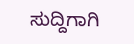ಸುದ್ದಿಗಾಗಿ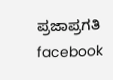ಪ್ರಜಾಪ್ರಗತಿ facebook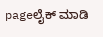pageಲೈಕ್ ಮಾಡಿ